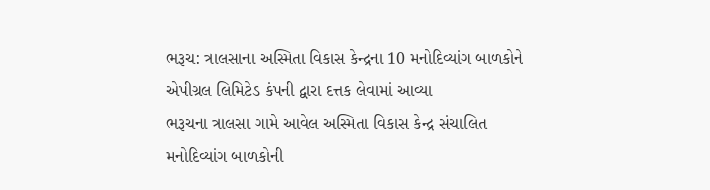ભરૂચ: ત્રાલસાના અસ્મિતા વિકાસ કેન્દ્રના 10 મનોદિવ્યાંગ બાળકોને એપીગ્રલ લિમિટેડ કંપની દ્વારા દત્તક લેવામાં આવ્યા
ભરૂચના ત્રાલસા ગામે આવેલ અસ્મિતા વિકાસ કેન્દ્ર સંચાલિત મનોદિવ્યાંગ બાળકોની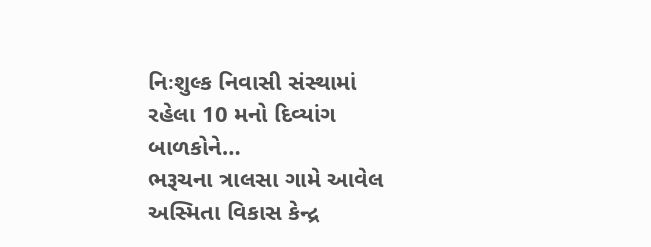નિઃશુલ્ક નિવાસી સંસ્થામાં રહેલા 10 મનો દિવ્યાંગ બાળકોને…
ભરૂચના ત્રાલસા ગામે આવેલ અસ્મિતા વિકાસ કેન્દ્ર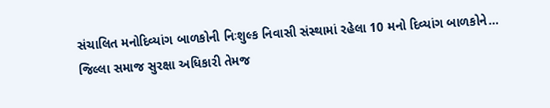સંચાલિત મનોદિવ્યાંગ બાળકોની નિઃશુલ્ક નિવાસી સંસ્થામાં રહેલા 10 મનો દિવ્યાંગ બાળકોને…
જિલ્લા સમાજ સુરક્ષા અધિકારી તેમજ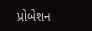પ્રોબેશન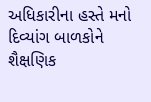અધિકારીના હસ્તે મનો દિવ્યાંગ બાળકોને શૈક્ષણિક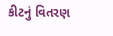કીટનું વિતરણ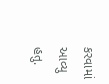કરવામાં આવ્યુ હતુ.